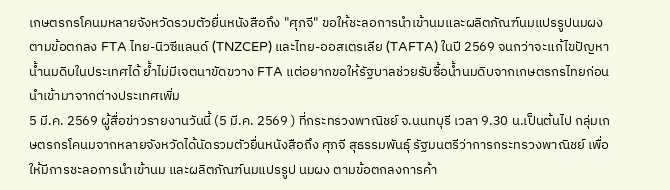เกษตรกรโคนมหลายจังหวัดรวมตัวยื่นหนังสือถึง "ศุภจี" ขอให้ชะลอการนำเข้านมและผลิตภัณฑ์นมแปรรูปนมผง ตามข้อตกลง FTA ไทย-นิวซีแลนด์ (TNZCEP) และไทย-ออสเตรเลีย (TAFTA) ในปี 2569 จนกว่าจะแก้ไขปัญหาน้ำนมดิบในประเทศได้ ย้ำไม่มีเจตนาขัดขวาง FTA แต่อยากขอให้รัฐบาลช่วยรับซื้อน้ำนมดิบจากเกษตรกรไทยก่อนนำเข้ามาจากต่างประเทศเพิ่ม
5 มี.ค. 2569 ผู้สื่อข่าวรายงานวันนี้ (5 มี.ค. 2569 ) ที่กระทรวงพาณิชย์ จ.นนทบุรี เวลา 9.30 น.เป็นต้นไป กลุ่มเกษตรกรโคนมจากหลายจังหวัดได้นัดรวมตัวยื่นหนังสือถึง ศุภจี สุธรรมพันธ์ุ รัฐมนตรีว่าการกระทรวงพาณิชย์ เพื่อให้มีการชะลอการนำเข้านม และผลิตภัณฑ์นมแปรรูป นมผง ตามข้อตกลงการค้า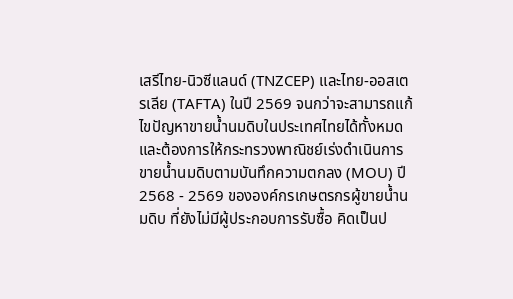เสรีไทย-นิวซีแลนด์ (TNZCEP) และไทย-ออสเตรเลีย (TAFTA) ในปี 2569 จนกว่าจะสามารถแก้ไขปัญหาขายน้ำนมดิบในประเทศไทยได้ทั้งหมด และต้องการให้กระทรวงพาณิชย์เร่งดำเนินการขายน้ำนมดิบตามบันทึกความตกลง (MOU) ปี 2568 - 2569 ขององค์กรเกษตรกรผู้ขายน้ำนมดิบ ที่ยังไม่มีผู้ประกอบการรับซื้อ คิดเป็นป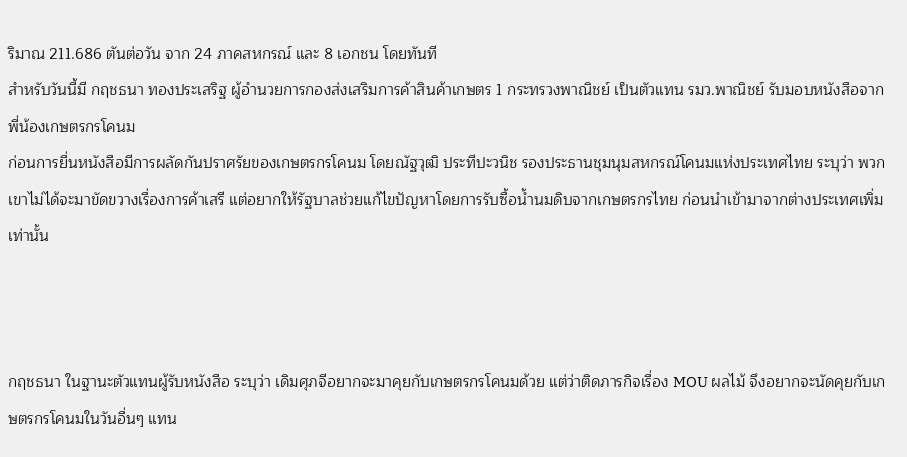ริมาณ 211.686 ตันต่อวัน จาก 24 ภาคสหกรณ์ และ 8 เอกชน โดยทันที
สำหรับวันนี้มี กฤชธนา ทองประเสริฐ ผู้อำนวยการกองส่งเสริมการค้าสินค้าเกษตร 1 กระทรวงพาณิชย์ เป็นตัวแทน รมว.พาณิชย์ รับมอบหนังสือจากพี่น้องเกษตรกรโคนม
ก่อนการยื่นหนังสือมีการผลัดกันปราศรัยของเกษตรกรโคนม โดยณัฐวุฒิ ประทีปะวนิช รองประธานชุมนุมสหกรณ์โคนมแห่งประเทศไทย ระบุว่า พวกเขาไม่ได้จะมาขัดขวางเรื่องการค้าเสรี แต่อยากให้รัฐบาลช่วยแก้ไขปัญหาโดยการรับซื้อน้ำนมดิบจากเกษตรกรไทย ก่อนนำเข้ามาจากต่างประเทศเพิ่มเท่านั้น



กฤชธนา ในฐานะตัวแทนผู้รับหนังสือ ระบุว่า เดิมศุภจีอยากจะมาคุยกับเกษตรกรโคนมด้วย แต่ว่าติดภารกิจเรื่อง MOU ผลไม้ จึงอยากจะนัดคุยกับเกษตรกรโคนมในวันอื่นๆ แทน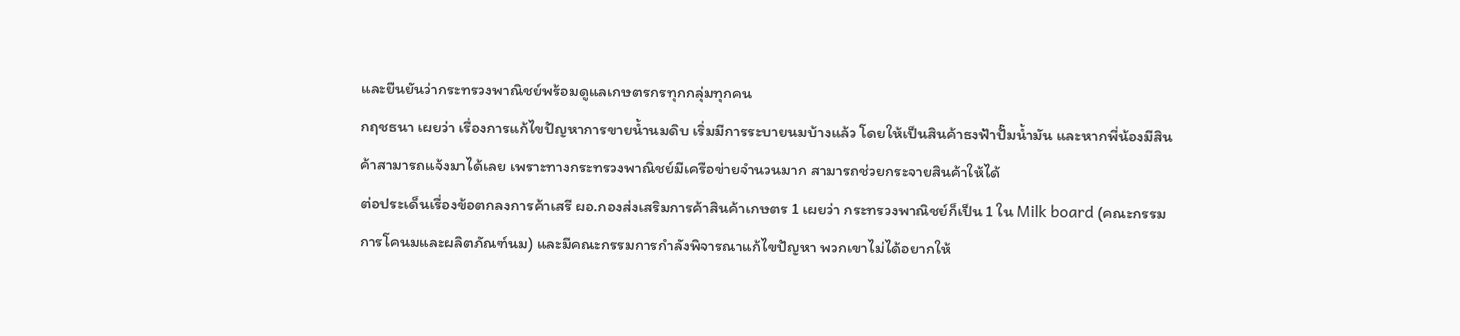และยืนยันว่ากระทรวงพาณิชย์พร้อมดูแลเกษตรกรทุกกลุ่มทุกคน
กฤชธนา เผยว่า เรื่องการแก้ไขปัญหาการขายน้ำนมดิบ เริ่มมีการระบายนมบ้างแล้ว โดยให้เป็นสินค้าธงฟ้าปั๊มน้ำมัน และหากพี่น้องมีสินค้าสามารถแจ้งมาได้เลย เพราะทางกระทรวงพาณิชย์มีเครือข่ายจำนวนมาก สามารถช่วยกระจายสินค้าให้ได้
ต่อประเด็นเรื่องข้อตกลงการค้าเสรี ผอ.กองส่งเสริมการค้าสินค้าเกษตร 1 เผยว่า กระทรวงพาณิชย์ก็เป็น 1 ใน Milk board (คณะกรรมการโคนมและผลิตภัณฑ์นม) และมีคณะกรรมการกำลังพิจารณาแก้ไขปัญหา พวกเขาไม่ได้อยากให้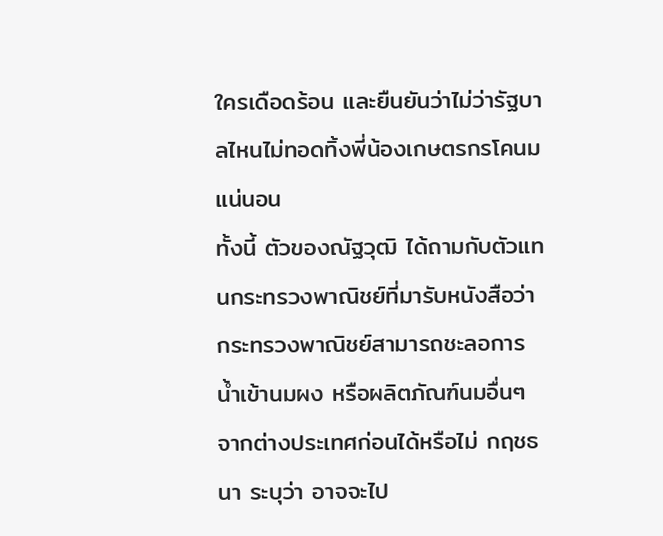ใครเดือดร้อน และยืนยันว่าไม่ว่ารัฐบาลไหนไม่ทอดทิ้งพี่น้องเกษตรกรโคนมแน่นอน
ทั้งนี้ ตัวของณัฐวุฒิ ได้ถามกับตัวแทนกระทรวงพาณิชย์ที่มารับหนังสือว่า กระทรวงพาณิชย์สามารถชะลอการน้ำเข้านมผง หรือผลิตภัณฑ์นมอื่นๆ จากต่างประเทศก่อนได้หรือไม่ กฤชธนา ระบุว่า อาจจะไป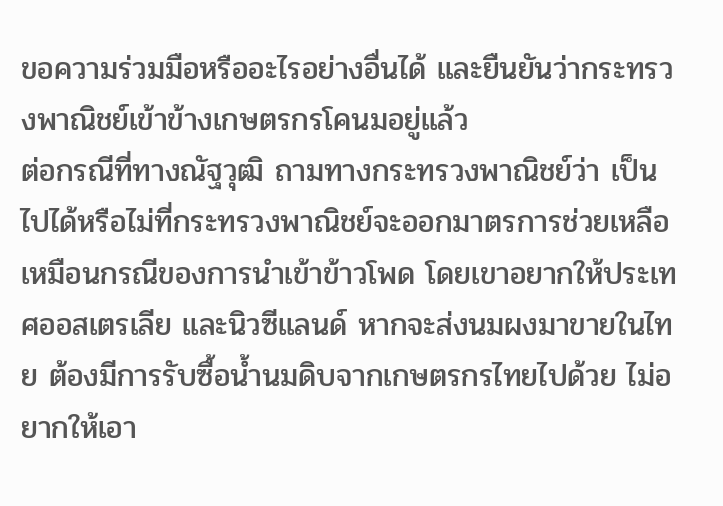ขอความร่วมมือหรืออะไรอย่างอื่นได้ และยืนยันว่ากระทรวงพาณิชย์เข้าข้างเกษตรกรโคนมอยู่แล้ว
ต่อกรณีที่ทางณัฐวุฒิ ถามทางกระทรวงพาณิชย์ว่า เป็นไปได้หรือไม่ที่กระทรวงพาณิชย์จะออกมาตรการช่วยเหลือเหมือนกรณีของการนำเข้าข้าวโพด โดยเขาอยากให้ประเทศออสเตรเลีย และนิวซีแลนด์ หากจะส่งนมผงมาขายในไทย ต้องมีการรับซื้อน้ำนมดิบจากเกษตรกรไทยไปด้วย ไม่อยากให้เอา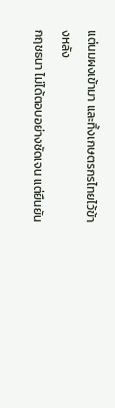แต่นมผงเข้ามา และทิ้งเกษตรกรไทยไว้ข้างหลัง
กฤชธนา ไม่ได้ตอบอย่างชัดเจน แต่ยืนยัน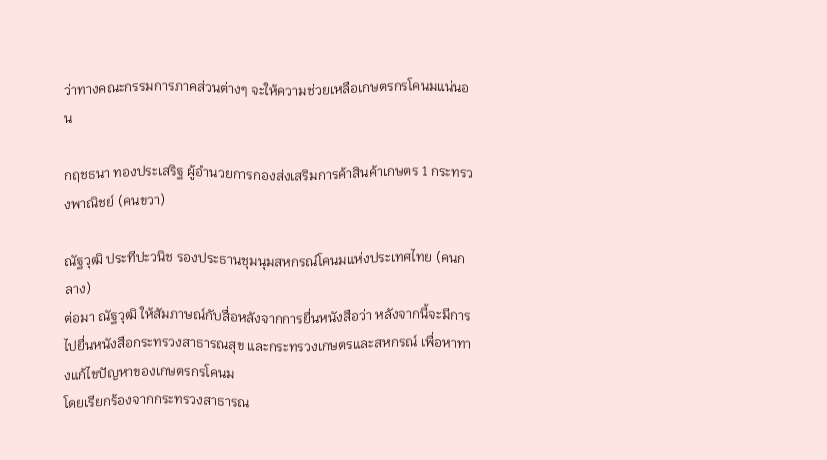ว่าทางคณะกรรมการภาคส่วนต่างๆ จะให้ความช่วยเหลือเกษตรกรโคนมแน่นอน

กฤชธนา ทองประเสริฐ ผู้อำนวยการกองส่งเสริมการค้าสินค้าเกษตร 1 กระทรวงพาณิชย์ (คนขวา)

ณัฐวุฒิ ประทีปะวนิช รองประธานชุมนุมสหกรณ์โคนมแห่งประเทศไทย (คนกลาง)
ต่อมา ณัฐวุฒิ ให้สัมภาษณ์กับสื่อหลังจากการยื่นหนังสือว่า หลังจากนี้จะมีการไปยื่นหนังสือกระทรวงสาธารณสุข และกระทรวงเกษตรและสหกรณ์ เพื่อหาทางแก้ไขปัญหาของเกษตรกรโคนม
โดยเรียกร้องจากกระทรวงสาธารณ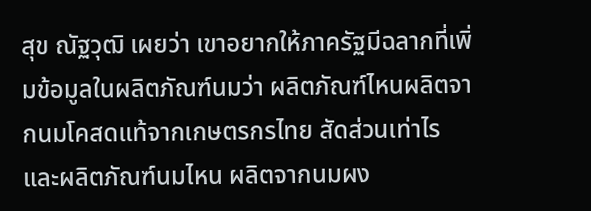สุข ณัฐวุฒิ เผยว่า เขาอยากให้ภาครัฐมีฉลากที่เพิ่มข้อมูลในผลิตภัณฑ์นมว่า ผลิตภัณฑ์ไหนผลิตจากนมโคสดแท้จากเกษตรกรไทย สัดส่วนเท่าไร และผลิตภัณฑ์นมไหน ผลิตจากนมผง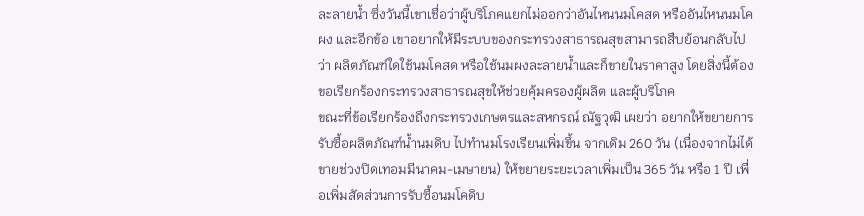ละลายน้ำ ซึ่งวันนี้เขาเชื่อว่าผู้บริโภคแยกไม่ออกว่าอันไหนนมโคสด หรืออันไหนนมโคผง และอีกข้อ เขาอยากให้มีระบบของกระทรวงสาธารณสุขสามารถสืบย้อนกลับไปว่า ผลิตภัณฑ์ใดใช้นมโคสด หรือใช้นมผงละลายน้ำและก็ขายในราคาสูง โดยสิ่งนี้ต้องขอเรียกร้องกระทรวงสาธารณสุขให้ช่วยคุ้มครองผู้ผลิต และผู้บริโภค
ขณะที่ข้อเรียกร้องถึงกระทรวงเกษตรและสหกรณ์ ณัฐวุฒิ เผยว่า อยากให้ขยายการรับซื้อผลิตภัณฑ์น้ำนมดิบ ไปทำนมโรงเรียนเพิ่มขึ้น จากเดิม 260 วัน (เนื่องจากไม่ได้ขายช่วงปิดเทอมมีนาคม-เมษายน) ให้ขยายระยะเวลาเพิ่มเป็น 365 วัน หรือ 1 ปี เพื่อเพิ่มสัดส่วนการรับซื้อนมโคดิบ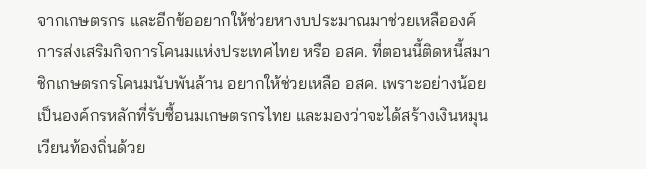จากเกษตรกร และอีกข้ออยากให้ช่วยหางบประมาณมาช่วยเหลือองค์การส่งเสริมกิจการโคนมแห่งประเทศไทย หรือ อสค. ที่ตอนนี้ติดหนี้สมาชิกเกษตรกรโคนมนับพันล้าน อยากให้ช่วยเหลือ อสค. เพราะอย่างน้อยเป็นองค์กรหลักที่รับซื้อนมเกษตรกรไทย และมองว่าจะได้สร้างเงินหมุนเวียนท้องถิ่นด้วย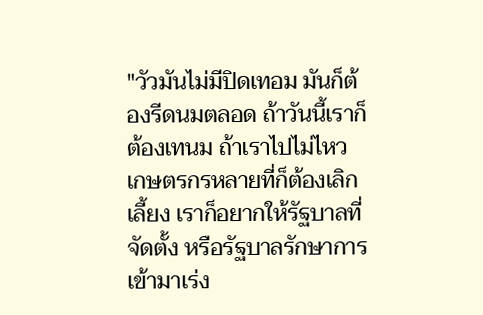"วัวมันไม่มีปิดเทอม มันก็ต้องรีดนมตลอด ถ้าวันนี้เราก็ต้องเทนม ถ้าเราไปไม่ไหว เกษตรกรหลายที่ก็ต้องเลิกเลี้ยง เราก็อยากให้รัฐบาลที่จัดตั้ง หรือรัฐบาลรักษาการเข้ามาเร่ง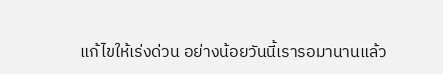แก้ไขให้เร่งด่วน อย่างน้อยวันนี้เรารอมานานแล้ว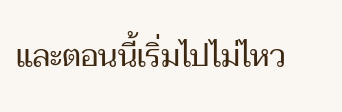และตอนนี้เริ่มไปไม่ไหว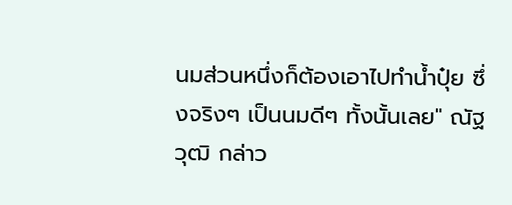นมส่วนหนึ่งก็ต้องเอาไปทำน้ำปุ๋ย ซึ่งจริงๆ เป็นนมดีๆ ทั้งนั้นเลย" ณัฐวุฒิ กล่าว